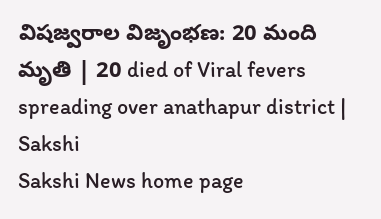విషజ్వరాల విజృంభణ: 20 మంది మృతి | 20 died of Viral fevers spreading over anathapur district | Sakshi
Sakshi News home page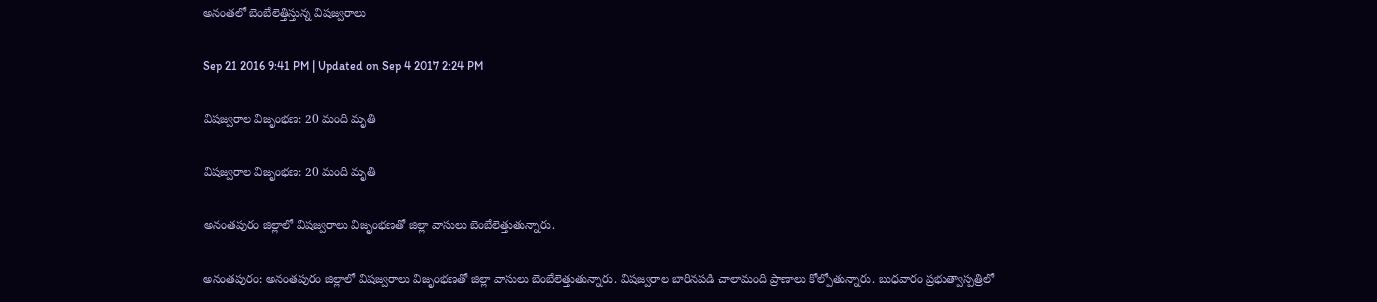అనంతలో బెంబేలెత్తిస్తున్న విషజ్వరాలు

Sep 21 2016 9:41 PM | Updated on Sep 4 2017 2:24 PM

విషజ్వరాల విజృంభణ: 20 మంది మృతి

విషజ్వరాల విజృంభణ: 20 మంది మృతి

అనంతపురం జిల్లాలో విషజ్వరాలు విజృంభణతో జిల్లా వాసులు బెంబేలెత్తుతున్నారు.

అనంతపురం: అనంతపురం జిల్లాలో విషజ్వరాలు విజృంభణతో జిల్లా వాసులు బెంబేలెత్తుతున్నారు. విషజ్వరాల బారినపడి చాలామంది ప్రాణాలు కోల్పోతున్నారు. బుధవారం ప్రభుత్వాస్పత్రిలో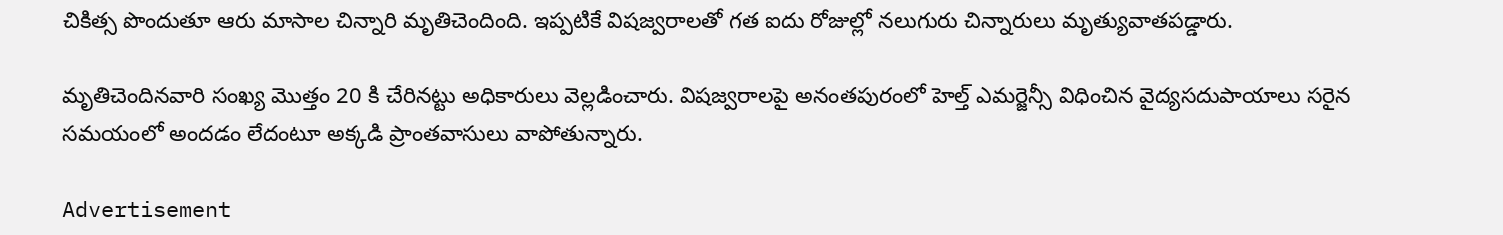చికిత్స పొందుతూ ఆరు మాసాల చిన్నారి మృతిచెందింది. ఇప్పటికే విషజ్వరాలతో గత ఐదు రోజుల్లో నలుగురు చిన్నారులు మృత్యువాతపడ్డారు.

మృతిచెందినవారి సంఖ్య మొత్తం 20 కి చేరినట్టు అధికారులు వెల్లడించారు. విషజ్వరాలపై అనంతపురంలో హెల్త్‌ ఎమర్జెన్సీ విధించిన వైద్యసదుపాయాలు సరైన సమయంలో అందడం లేదంటూ అక్కడి ప్రాంతవాసులు వాపోతున్నారు.

Advertisement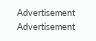Advertisement
Advertisement